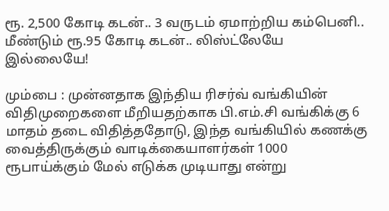ரூ. 2,500 கோடி கடன்.. 3 வருடம் ஏமாற்றிய கம்பெனி.. மீண்டும் ரூ.95 கோடி கடன்.. லிஸ்ட்லேயே இல்லையே!

மும்பை : முன்னதாக இந்திய ரிசர்வ் வங்கியின் விதிமுறைகளை மீறியதற்காக பி.எம்.சி வங்கிக்கு 6 மாதம் தடை விதித்ததோடு, இந்த வங்கியில் கணக்கு வைத்திருக்கும் வாடிக்கையாளர்கள் 1000 ரூபாய்க்கும் மேல் எடுக்க முடியாது என்று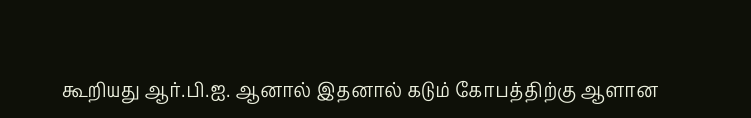கூறியது ஆர்.பி.ஐ. ஆனால் இதனால் கடும் கோபத்திற்கு ஆளான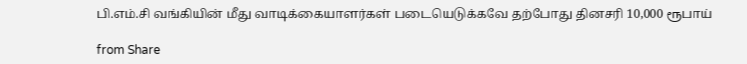பி.எம்.சி வங்கியின் மீது வாடிக்கையாளர்கள் படையெடுக்கவே தற்போது தினசரி 10,000 ரூபாய்

from Share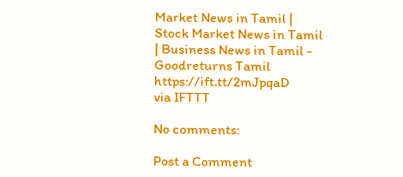Market News in Tamil | Stock Market News in Tamil | Business News in Tamil - Goodreturns Tamil https://ift.tt/2mJpqaD
via IFTTT

No comments:

Post a Comment